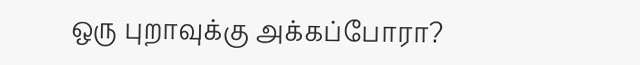ஒரு புறாவுக்கு அக்கப்போரா?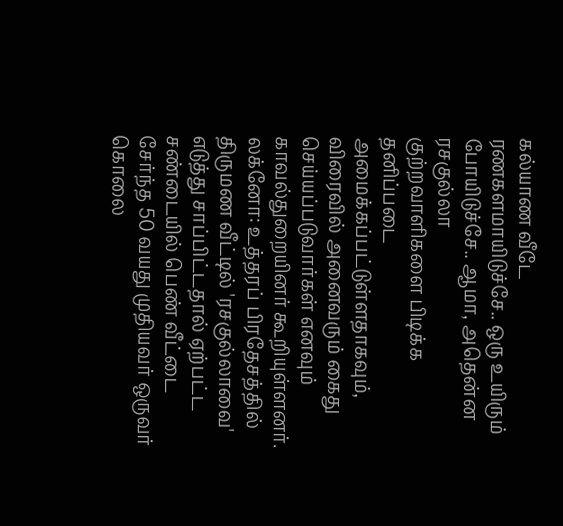கல்யாண வீடே ரணகளமாயிடுச்சே.. ஒரு உயிரும் போயிடுச்சே.. ஆமா, அதென்ன ரசகுல்லா
குற்றவாளிகளை பிடிக்க தனிப்படை அமைக்கப்பட்டுள்ளதாகவும், விரைவில் அனைவரும் கைது செய்யப்படுவார்கள் எனவும் காவல்துறையினர் கூறியுள்ளனர்.
லக்னோ: உத்தரப் பிரதேசத்தில் திருமண வீட்டில் 'ரசகுல்லாவை' எடுத்து சாப்பிட்டதால் ஏற்பட்ட சண்டையில் பெண் வீட்டை சேர்ந்த 50 வயது முதியவர் ஒருவர் கொலை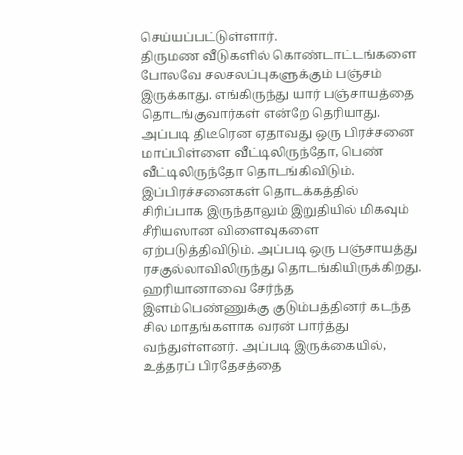செய்யப்பட்டுள்ளார்.
திருமண வீடுகளில் கொண்டாட்டங்களை போலவே சலசலப்புகளுக்கும் பஞ்சம் இருக்காது. எங்கிருந்து யார் பஞ்சாயத்தை தொடங்குவார்கள் என்றே தெரியாது. அப்படி திடீரென ஏதாவது ஒரு பிரச்சனை மாப்பிள்ளை வீட்டிலிருந்தோ, பெண் வீட்டிலிருந்தோ தொடங்கிவிடும். இப்பிரச்சனைகள் தொடக்கத்தில் சிரிப்பாக இருந்தாலும் இறுதியில் மிகவும் சீரியஸான விளைவுகளை ஏற்படுத்திவிடும். அப்படி ஒரு பஞ்சாயத்து ரசகுல்லாவிலிருந்து தொடங்கியிருக்கிறது.
ஹரியானாவை சேர்ந்த இளம்பெண்ணுக்கு குடும்பத்தினர் கடந்த சில மாதங்களாக வரன் பார்த்து வந்துள்ளனர். அப்படி இருக்கையில், உத்தரப் பிரதேசத்தை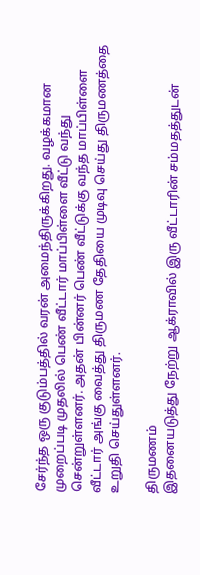சேர்ந்த ஒரு குடும்பத்தில் வரன் அமைந்திருக்கிறது. வழக்கமான முறைப்படி முதலில் பெண் வீட்டார் மாப்பிள்ளை வீட்டு வந்து சென்றுள்ளனர். அதன் பின்னர் பெண் வீட்டுக்கு வந்த மாப்பிள்ளை வீட்டார் அங்கு வைத்து திருமண தேதியை முடிவு செய்து திருமணத்தை உறுதி செய்துள்ளனர்.

திருமணம்
இதனையடுத்து நேற்று ஆக்ராவில் இரு வீட்டாரின் சம்மதத்துடன்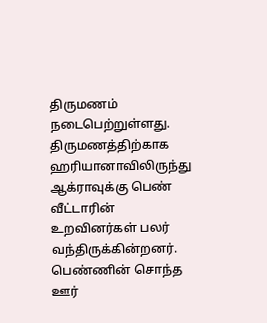திருமணம் நடைபெற்றுள்ளது. திருமணத்திற்காக ஹரியானாவிலிருந்து ஆக்ராவுக்கு பெண் வீட்டாரின் உறவினர்கள் பலர் வந்திருக்கின்றனர். பெண்ணின் சொந்த ஊர்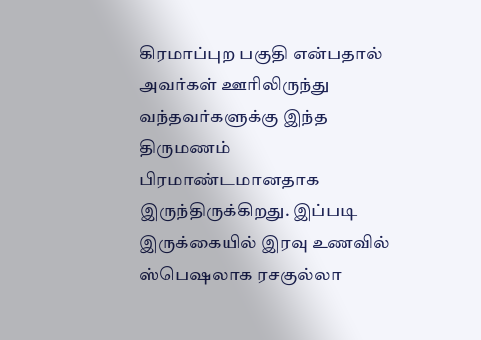கிரமாப்புற பகுதி என்பதால் அவர்கள் ஊரிலிருந்து வந்தவர்களுக்கு இந்த திருமணம் பிரமாண்டமானதாக இருந்திருக்கிறது. இப்படி இருக்கையில் இரவு உணவில் ஸ்பெஷலாக ரசகுல்லா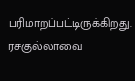பரிமாறப்பட்டிருக்கிறது. ரசகுல்லாவை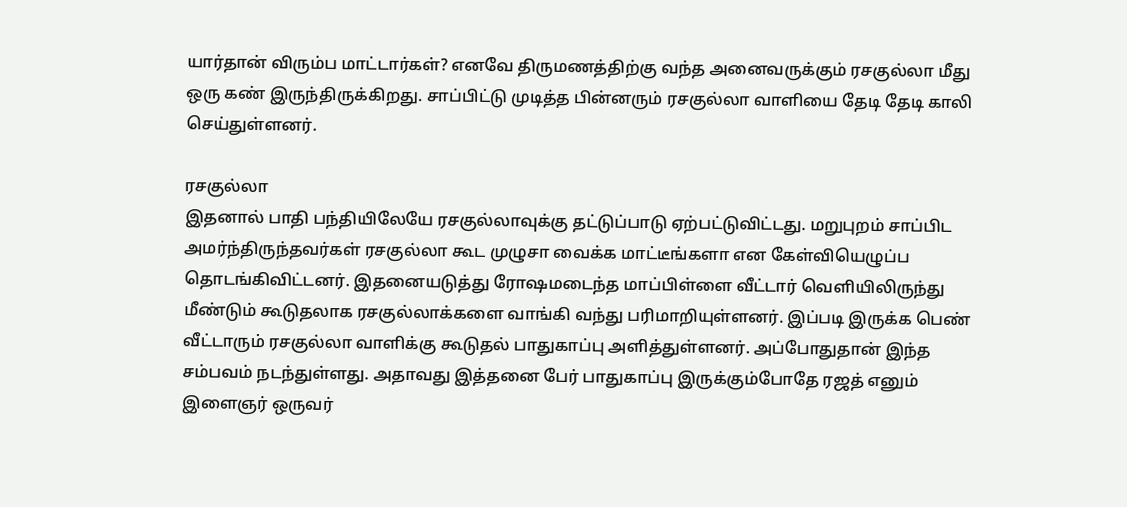யார்தான் விரும்ப மாட்டார்கள்? எனவே திருமணத்திற்கு வந்த அனைவருக்கும் ரசகுல்லா மீது ஒரு கண் இருந்திருக்கிறது. சாப்பிட்டு முடித்த பின்னரும் ரசகுல்லா வாளியை தேடி தேடி காலி செய்துள்ளனர்.

ரசகுல்லா
இதனால் பாதி பந்தியிலேயே ரசகுல்லாவுக்கு தட்டுப்பாடு ஏற்பட்டுவிட்டது. மறுபுறம் சாப்பிட அமர்ந்திருந்தவர்கள் ரசகுல்லா கூட முழுசா வைக்க மாட்டீங்களா என கேள்வியெழுப்ப தொடங்கிவிட்டனர். இதனையடுத்து ரோஷமடைந்த மாப்பிள்ளை வீட்டார் வெளியிலிருந்து மீண்டும் கூடுதலாக ரசகுல்லாக்களை வாங்கி வந்து பரிமாறியுள்ளனர். இப்படி இருக்க பெண் வீட்டாரும் ரசகுல்லா வாளிக்கு கூடுதல் பாதுகாப்பு அளித்துள்ளனர். அப்போதுதான் இந்த சம்பவம் நடந்துள்ளது. அதாவது இத்தனை பேர் பாதுகாப்பு இருக்கும்போதே ரஜத் எனும் இளைஞர் ஒருவர்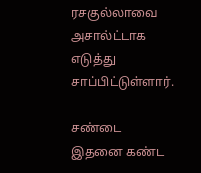ரசகுல்லாவை அசால்ட்டாக எடுத்து சாப்பிட்டுள்ளார்.

சண்டை
இதனை கண்ட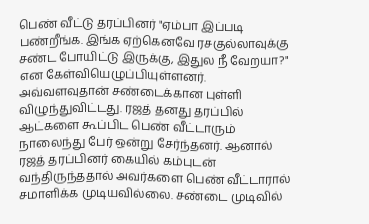பெண் வீட்டு தரப்பினர் "ஏம்பா இப்படி பண்றீங்க. இங்க ஏற்கெனவே ரசகுல்லாவுக்கு சண்ட போயிட்டு இருக்கு, இதுல நீ வேறயா?" என கேள்வியெழுப்பியுள்ளனர். அவ்வளவுதான் சண்டைக்கான புள்ளி விழுந்துவிட்டது. ரஜத் தனது தரப்பில் ஆட்களை கூப்பிட பெண் வீட்டாரும் நாலைந்து பேர் ஒன்று சேர்ந்தனர். ஆனால் ரஜத் தரப்பினர் கையில் கம்புடன் வந்திருந்ததால் அவர்களை பெண் வீட்டாரால் சமாளிக்க முடியவில்லை. சண்டை முடிவில்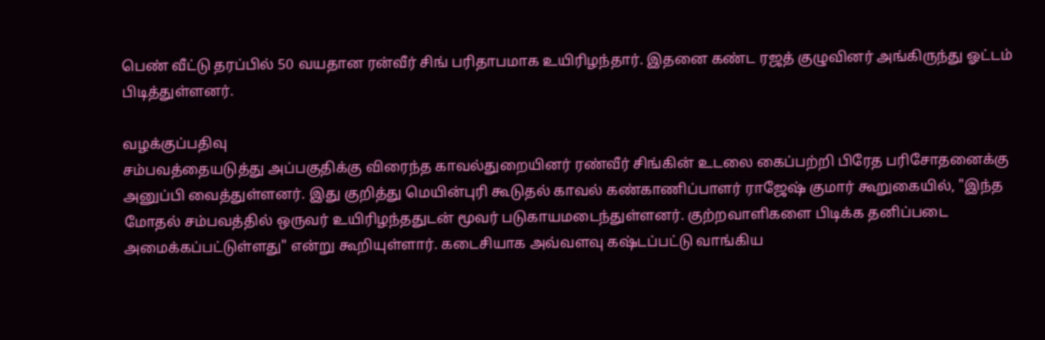பெண் வீட்டு தரப்பில் 50 வயதான ரன்வீர் சிங் பரிதாபமாக உயிரிழந்தார். இதனை கண்ட ரஜத் குழுவினர் அங்கிருந்து ஓட்டம் பிடித்துள்ளனர்.

வழக்குப்பதிவு
சம்பவத்தையடுத்து அப்பகுதிக்கு விரைந்த காவல்துறையினர் ரண்வீர் சிங்கின் உடலை கைப்பற்றி பிரேத பரிசோதனைக்கு அனுப்பி வைத்துள்ளனர். இது குறித்து மெயின்புரி கூடுதல் காவல் கண்காணிப்பாளர் ராஜேஷ் குமார் கூறுகையில், "இந்த மோதல் சம்பவத்தில் ஒருவர் உயிரிழந்ததுடன் மூவர் படுகாயமடைந்துள்ளனர். குற்றவாளிகளை பிடிக்க தனிப்படை அமைக்கப்பட்டுள்ளது" என்று கூறியுள்ளார். கடைசியாக அவ்வளவு கஷ்டப்பட்டு வாங்கிய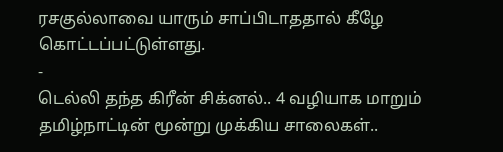ரசகுல்லாவை யாரும் சாப்பிடாததால் கீழே கொட்டப்பட்டுள்ளது.
-
டெல்லி தந்த கிரீன் சிக்னல்.. 4 வழியாக மாறும் தமிழ்நாட்டின் மூன்று முக்கிய சாலைகள்..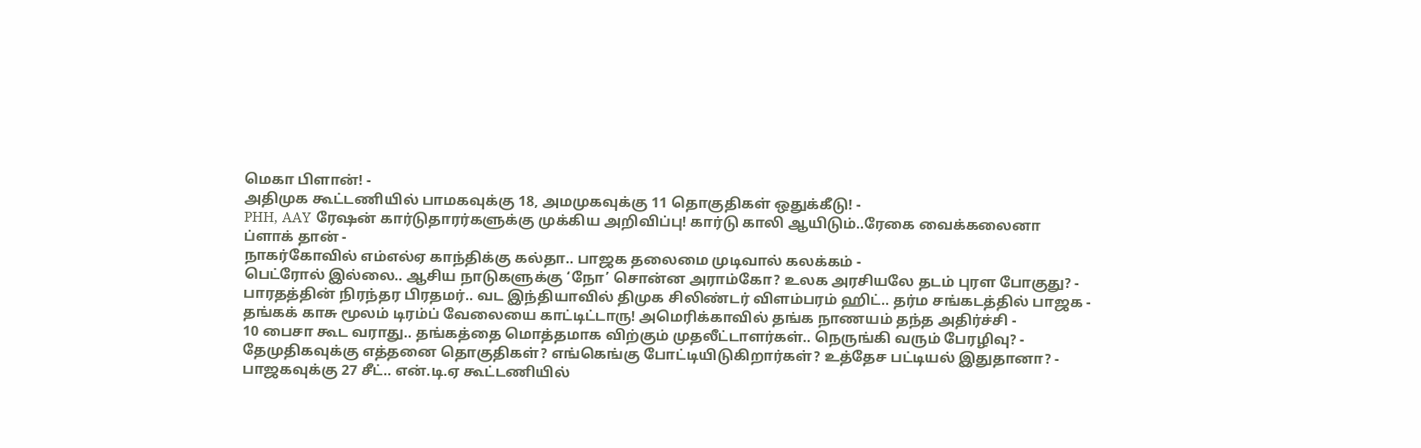மெகா பிளான்! -
அதிமுக கூட்டணியில் பாமகவுக்கு 18, அமமுகவுக்கு 11 தொகுதிகள் ஒதுக்கீடு! -
PHH, AAY ரேஷன் கார்டுதாரர்களுக்கு முக்கிய அறிவிப்பு! கார்டு காலி ஆயிடும்..ரேகை வைக்கலைனா ப்ளாக் தான் -
நாகர்கோவில் எம்எல்ஏ காந்திக்கு கல்தா.. பாஜக தலைமை முடிவால் கலக்கம் -
பெட்ரோல் இல்லை.. ஆசிய நாடுகளுக்கு ‘நோ’ சொன்ன அராம்கோ? உலக அரசியலே தடம் புரள போகுது? -
பாரதத்தின் நிரந்தர பிரதமர்.. வட இந்தியாவில் திமுக சிலிண்டர் விளம்பரம் ஹிட்.. தர்ம சங்கடத்தில் பாஜக -
தங்கக் காசு மூலம் டிரம்ப் வேலையை காட்டிட்டாரு! அமெரிக்காவில் தங்க நாணயம் தந்த அதிர்ச்சி -
10 பைசா கூட வராது.. தங்கத்தை மொத்தமாக விற்கும் முதலீட்டாளர்கள்.. நெருங்கி வரும் பேரழிவு? -
தேமுதிகவுக்கு எத்தனை தொகுதிகள்? எங்கெங்கு போட்டியிடுகிறார்கள்? உத்தேச பட்டியல் இதுதானா? -
பாஜகவுக்கு 27 சீட்.. என்.டி.ஏ கூட்டணியில்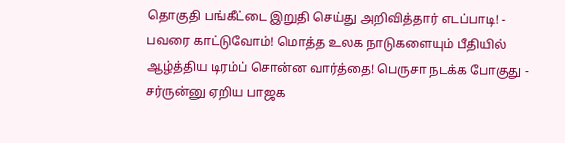தொகுதி பங்கீட்டை இறுதி செய்து அறிவித்தார் எடப்பாடி! -
பவரை காட்டுவோம்! மொத்த உலக நாடுகளையும் பீதியில் ஆழ்த்திய டிரம்ப் சொன்ன வார்த்தை! பெருசா நடக்க போகுது -
சர்ருன்னு ஏறிய பாஜக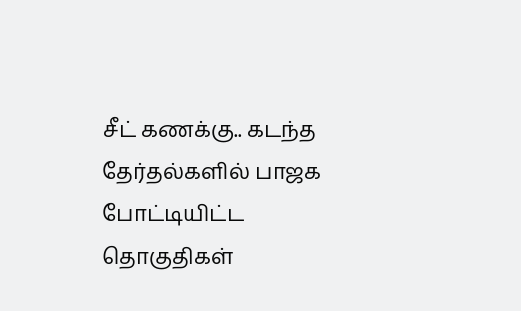சீட் கணக்கு.. கடந்த தேர்தல்களில் பாஜக போட்டியிட்ட தொகுதிகள்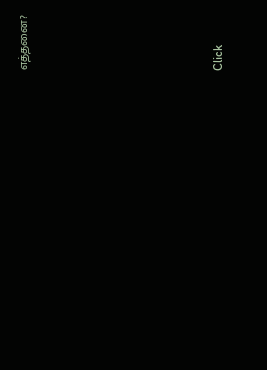எத்தனை?












Click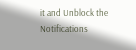it and Unblock the Notifications